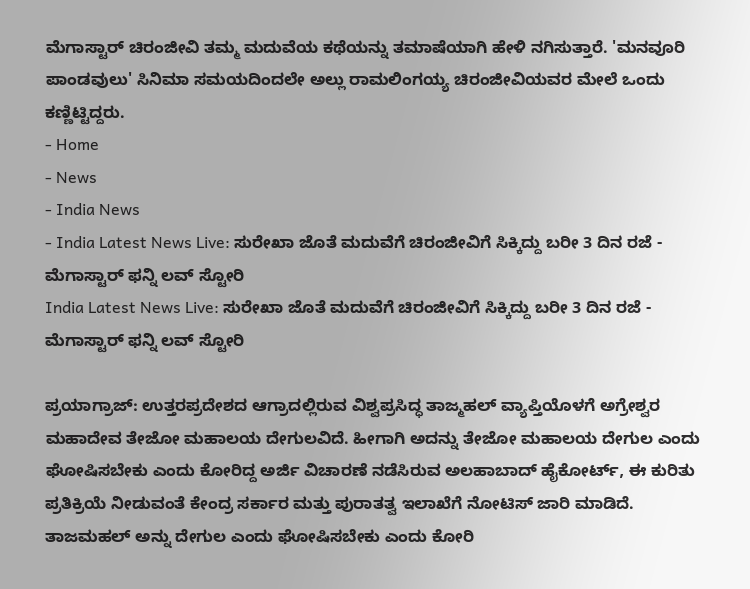ಮೆಗಾಸ್ಟಾರ್ ಚಿರಂಜೀವಿ ತಮ್ಮ ಮದುವೆಯ ಕಥೆಯನ್ನು ತಮಾಷೆಯಾಗಿ ಹೇಳಿ ನಗಿಸುತ್ತಾರೆ. 'ಮನವೂರಿ ಪಾಂಡವುಲು' ಸಿನಿಮಾ ಸಮಯದಿಂದಲೇ ಅಲ್ಲು ರಾಮಲಿಂಗಯ್ಯ ಚಿರಂಜೀವಿಯವರ ಮೇಲೆ ಒಂದು ಕಣ್ಣಿಟ್ಟಿದ್ದರು.
- Home
- News
- India News
- India Latest News Live: ಸುರೇಖಾ ಜೊತೆ ಮದುವೆಗೆ ಚಿರಂಜೀವಿಗೆ ಸಿಕ್ಕಿದ್ದು ಬರೀ 3 ದಿನ ರಜೆ - ಮೆಗಾಸ್ಟಾರ್ ಫನ್ನಿ ಲವ್ ಸ್ಟೋರಿ
India Latest News Live: ಸುರೇಖಾ ಜೊತೆ ಮದುವೆಗೆ ಚಿರಂಜೀವಿಗೆ ಸಿಕ್ಕಿದ್ದು ಬರೀ 3 ದಿನ ರಜೆ - ಮೆಗಾಸ್ಟಾರ್ ಫನ್ನಿ ಲವ್ ಸ್ಟೋರಿ

ಪ್ರಯಾಗ್ರಾಜ್: ಉತ್ತರಪ್ರದೇಶದ ಆಗ್ರಾದಲ್ಲಿರುವ ವಿಶ್ವಪ್ರಸಿದ್ಧ ತಾಜ್ಮಹಲ್ ವ್ಯಾಪ್ತಿಯೊಳಗೆ ಅಗ್ರೇಶ್ವರ ಮಹಾದೇವ ತೇಜೋ ಮಹಾಲಯ ದೇಗುಲವಿದೆ. ಹೀಗಾಗಿ ಅದನ್ನು ತೇಜೋ ಮಹಾಲಯ ದೇಗುಲ ಎಂದು ಘೋಷಿಸಬೇಕು ಎಂದು ಕೋರಿದ್ದ ಅರ್ಜಿ ವಿಚಾರಣೆ ನಡೆಸಿರುವ ಅಲಹಾಬಾದ್ ಹೈಕೋರ್ಟ್, ಈ ಕುರಿತು ಪ್ರತಿಕ್ರಿಯೆ ನೀಡುವಂತೆ ಕೇಂದ್ರ ಸರ್ಕಾರ ಮತ್ತು ಪುರಾತತ್ವ ಇಲಾಖೆಗೆ ನೋಟಿಸ್ ಜಾರಿ ಮಾಡಿದೆ.
ತಾಜಮಹಲ್ ಅನ್ನು ದೇಗುಲ ಎಂದು ಘೋಷಿಸಬೇಕು ಎಂದು ಕೋರಿ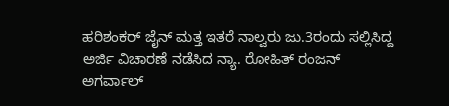ಹರಿಶಂಕರ್ ಜೈನ್ ಮತ್ತ ಇತರೆ ನಾಲ್ವರು ಜು.3ರಂದು ಸಲ್ಲಿಸಿದ್ದ ಅರ್ಜಿ ವಿಚಾರಣೆ ನಡೆಸಿದ ನ್ಯಾ. ರೋಹಿತ್ ರಂಜನ್ ಅಗರ್ವಾಲ್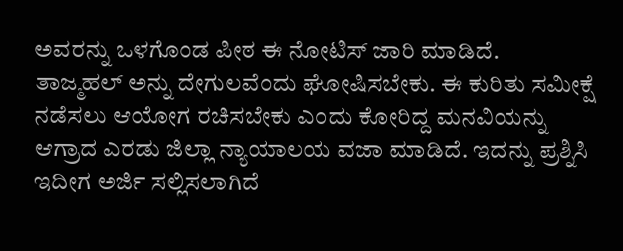ಅವರನ್ನು ಒಳಗೊಂಡ ಪೀಠ ಈ ನೋಟಿಸ್ ಜಾರಿ ಮಾಡಿದೆ.
ತಾಜ್ಮಹಲ್ ಅನ್ನು ದೇಗುಲವೆಂದು ಘೋಷಿಸಬೇಕು. ಈ ಕುರಿತು ಸಮೀಕ್ಷೆ ನಡೆಸಲು ಆಯೋಗ ರಚಿಸಬೇಕು ಎಂದು ಕೋರಿದ್ದ ಮನವಿಯನ್ನು ಆಗ್ರಾದ ಎರಡು ಜಿಲ್ಲಾ ನ್ಯಾಯಾಲಯ ವಜಾ ಮಾಡಿದೆ. ಇದನ್ನು ಪ್ರಶ್ನಿಸಿ ಇದೀಗ ಅರ್ಜಿ ಸಲ್ಲಿಸಲಾಗಿದೆ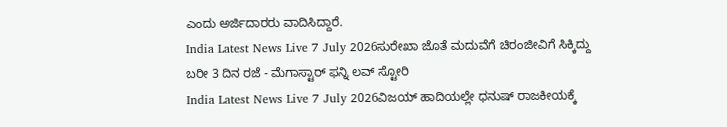ಎಂದು ಅರ್ಜಿದಾರರು ವಾದಿಸಿದ್ದಾರೆ.
India Latest News Live 7 July 2026ಸುರೇಖಾ ಜೊತೆ ಮದುವೆಗೆ ಚಿರಂಜೀವಿಗೆ ಸಿಕ್ಕಿದ್ದು ಬರೀ 3 ದಿನ ರಜೆ - ಮೆಗಾಸ್ಟಾರ್ ಫನ್ನಿ ಲವ್ ಸ್ಟೋರಿ
India Latest News Live 7 July 2026ವಿಜಯ್ ಹಾದಿಯಲ್ಲೇ ಧನುಷ್ ರಾಜಕೀಯಕ್ಕೆ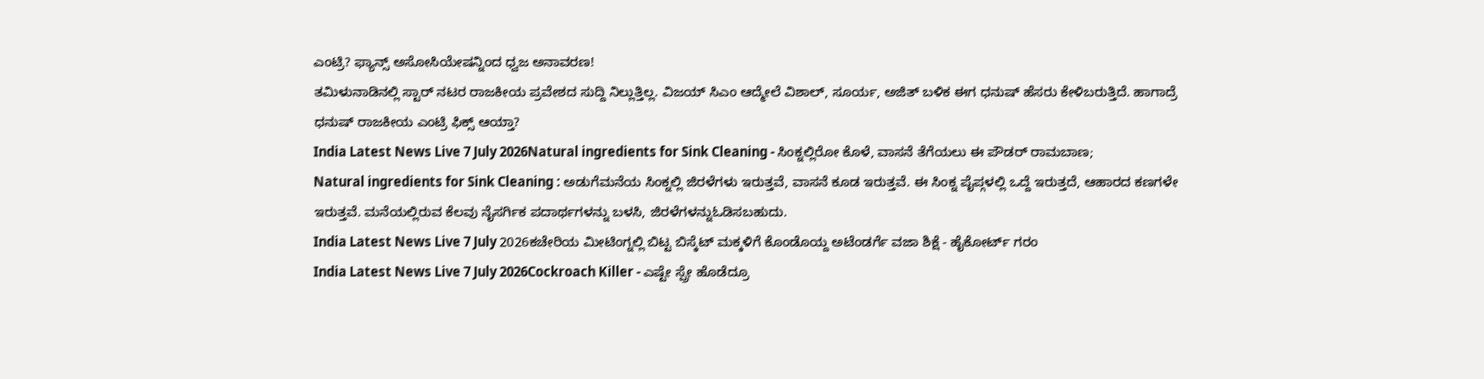ಎಂಟ್ರಿ? ಫ್ಯಾನ್ಸ್ ಅಸೋಸಿಯೇಷನ್ನಿಂದ ಧ್ವಜ ಅನಾವರಣ!
ತಮಿಳುನಾಡಿನಲ್ಲಿ ಸ್ಟಾರ್ ನಟರ ರಾಜಕೀಯ ಪ್ರವೇಶದ ಸುದ್ದಿ ನಿಲ್ಲುತ್ತಿಲ್ಲ. ವಿಜಯ್ ಸಿಎಂ ಆದ್ಮೇಲೆ ವಿಶಾಲ್, ಸೂರ್ಯ, ಅಜಿತ್ ಬಳಿಕ ಈಗ ಧನುಷ್ ಹೆಸರು ಕೇಳಿಬರುತ್ತಿದೆ. ಹಾಗಾದ್ರೆ ಧನುಷ್ ರಾಜಕೀಯ ಎಂಟ್ರಿ ಫಿಕ್ಸ್ ಆಯ್ತಾ?
India Latest News Live 7 July 2026Natural ingredients for Sink Cleaning - ಸಿಂಕ್ನಲ್ಲಿರೋ ಕೊಳೆ, ವಾಸನೆ ತೆಗೆಯಲು ಈ ಪೌಡರ್ ರಾಮಬಾಣ;
Natural ingredients for Sink Cleaning : ಅಡುಗೆಮನೆಯ ಸಿಂಕ್ನಲ್ಲಿ ಜಿರಳೆಗಳು ಇರುತ್ತವೆ, ವಾಸನೆ ಕೂಡ ಇರುತ್ತವೆ. ಈ ಸಿಂಕ್ನ ಪೈಪ್ಗಳಲ್ಲಿ ಒದ್ದೆ ಇರುತ್ತದೆ, ಆಹಾರದ ಕಣಗಳೇ ಇರುತ್ತವೆ. ಮನೆಯಲ್ಲಿರುವ ಕೆಲವು ನೈಸರ್ಗಿಕ ಪದಾರ್ಥಗಳನ್ನು ಬಳಸಿ, ಜಿರಳೆಗಳನ್ನುಓಡಿಸಬಹುದು.
India Latest News Live 7 July 2026ಕಚೇರಿಯ ಮೀಟಿಂಗ್ನಲ್ಲಿ ಬಿಟ್ಟ ಬಿಸ್ಕೆಟ್ ಮಕ್ಕಳಿಗೆ ಕೊಂಡೊಯ್ದ ಅಟೆಂಡರ್ಗೆ ವಜಾ ಶಿಕ್ಷೆ - ಹೈಕೋರ್ಟ್ ಗರಂ
India Latest News Live 7 July 2026Cockroach Killer - ಎಷ್ಟೇ ಸ್ಪ್ರೇ ಹೊಡೆದ್ರೂ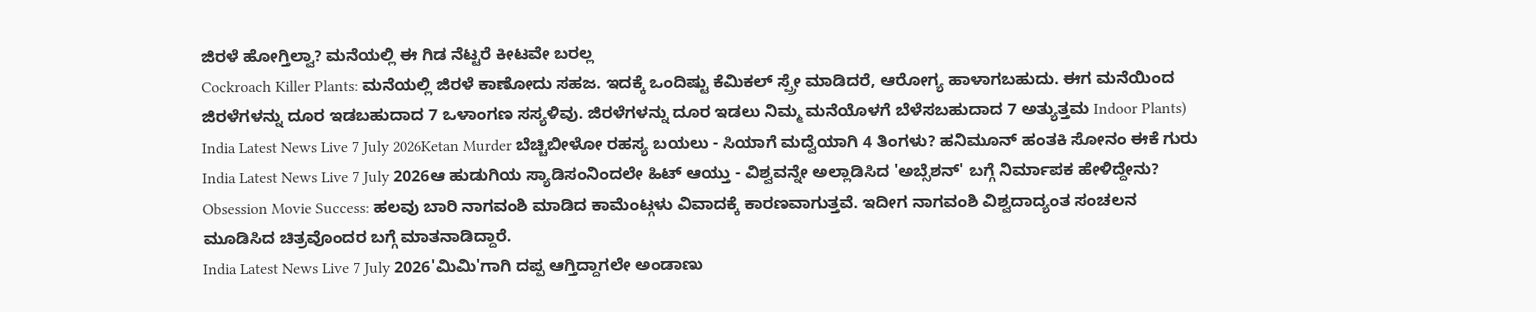ಜಿರಳೆ ಹೋಗ್ತಿಲ್ವಾ? ಮನೆಯಲ್ಲಿ ಈ ಗಿಡ ನೆಟ್ಟರೆ ಕೀಟವೇ ಬರಲ್ಲ
Cockroach Killer Plants: ಮನೆಯಲ್ಲಿ ಜಿರಳೆ ಕಾಣೋದು ಸಹಜ. ಇದಕ್ಕೆ ಒಂದಿಷ್ಟು ಕೆಮಿಕಲ್ ಸ್ಪ್ರೇ ಮಾಡಿದರೆ, ಆರೋಗ್ಯ ಹಾಳಾಗಬಹುದು. ಈಗ ಮನೆಯಿಂದ ಜಿರಳೆಗಳನ್ನು ದೂರ ಇಡಬಹುದಾದ 7 ಒಳಾಂಗಣ ಸಸ್ಯಳಿವು. ಜಿರಳೆಗಳನ್ನು ದೂರ ಇಡಲು ನಿಮ್ಮ ಮನೆಯೊಳಗೆ ಬೆಳೆಸಬಹುದಾದ 7 ಅತ್ಯುತ್ತಮ Indoor Plants)
India Latest News Live 7 July 2026Ketan Murder ಬೆಚ್ಚಿಬೀಳೋ ರಹಸ್ಯ ಬಯಲು - ಸಿಯಾಗೆ ಮದ್ವೆಯಾಗಿ 4 ತಿಂಗಳು? ಹನಿಮೂನ್ ಹಂತಕಿ ಸೋನಂ ಈಕೆ ಗುರು
India Latest News Live 7 July 2026ಆ ಹುಡುಗಿಯ ಸ್ಯಾಡಿಸಂನಿಂದಲೇ ಹಿಟ್ ಆಯ್ತು - ವಿಶ್ವವನ್ನೇ ಅಲ್ಲಾಡಿಸಿದ 'ಅಬ್ಸೆಶನ್' ಬಗ್ಗೆ ನಿರ್ಮಾಪಕ ಹೇಳಿದ್ದೇನು?
Obsession Movie Success: ಹಲವು ಬಾರಿ ನಾಗವಂಶಿ ಮಾಡಿದ ಕಾಮೆಂಟ್ಗಳು ವಿವಾದಕ್ಕೆ ಕಾರಣವಾಗುತ್ತವೆ. ಇದೀಗ ನಾಗವಂಶಿ ವಿಶ್ವದಾದ್ಯಂತ ಸಂಚಲನ ಮೂಡಿಸಿದ ಚಿತ್ರವೊಂದರ ಬಗ್ಗೆ ಮಾತನಾಡಿದ್ದಾರೆ.
India Latest News Live 7 July 2026'ಮಿಮಿ'ಗಾಗಿ ದಪ್ಪ ಆಗ್ತಿದ್ದಾಗಲೇ ಅಂಡಾಣು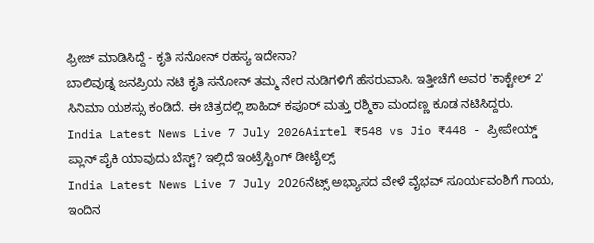ಫ್ರೀಜ್ ಮಾಡಿಸಿದ್ದೆ - ಕೃತಿ ಸನೋನ್ ರಹಸ್ಯ ಇದೇನಾ?
ಬಾಲಿವುಡ್ನ ಜನಪ್ರಿಯ ನಟಿ ಕೃತಿ ಸನೋನ್ ತಮ್ಮ ನೇರ ನುಡಿಗಳಿಗೆ ಹೆಸರುವಾಸಿ. ಇತ್ತೀಚೆಗೆ ಅವರ 'ಕಾಕ್ಟೇಲ್ 2' ಸಿನಿಮಾ ಯಶಸ್ಸು ಕಂಡಿದೆ. ಈ ಚಿತ್ರದಲ್ಲಿ ಶಾಹಿದ್ ಕಪೂರ್ ಮತ್ತು ರಶ್ಮಿಕಾ ಮಂದಣ್ಣ ಕೂಡ ನಟಿಸಿದ್ದರು.
India Latest News Live 7 July 2026Airtel ₹548 vs Jio ₹448 - ಪ್ರೀಪೇಯ್ಡ್ ಪ್ಲಾನ್ ಪೈಕಿ ಯಾವುದು ಬೆಸ್ಟ್? ಇಲ್ಲಿದೆ ಇಂಟ್ರೆಸ್ಟಿಂಗ್ ಡೀಟೈಲ್ಸ್
India Latest News Live 7 July 2026ನೆಟ್ಸ್ ಅಭ್ಯಾಸದ ವೇಳೆ ವೈಭವ್ ಸೂರ್ಯವಂಶಿಗೆ ಗಾಯ, ಇಂದಿನ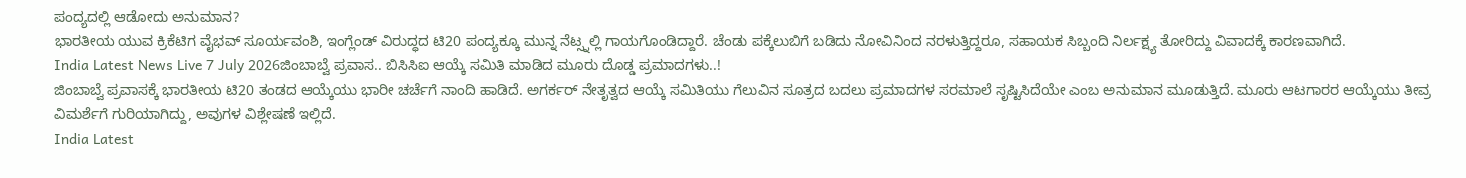ಪಂದ್ಯದಲ್ಲಿ ಆಡೋದು ಅನುಮಾನ?
ಭಾರತೀಯ ಯುವ ಕ್ರಿಕೆಟಿಗ ವೈಭವ್ ಸೂರ್ಯವಂಶಿ, ಇಂಗ್ಲೆಂಡ್ ವಿರುದ್ಧದ ಟಿ20 ಪಂದ್ಯಕ್ಕೂ ಮುನ್ನ ನೆಟ್ಸ್ನಲ್ಲಿ ಗಾಯಗೊಂಡಿದ್ದಾರೆ. ಚೆಂಡು ಪಕ್ಕೆಲುಬಿಗೆ ಬಡಿದು ನೋವಿನಿಂದ ನರಳುತ್ತಿದ್ದರೂ, ಸಹಾಯಕ ಸಿಬ್ಬಂದಿ ನಿರ್ಲಕ್ಷ್ಯ ತೋರಿದ್ದು ವಿವಾದಕ್ಕೆ ಕಾರಣವಾಗಿದೆ.
India Latest News Live 7 July 2026ಜಿಂಬಾಬ್ವೆ ಪ್ರವಾಸ.. ಬಿಸಿಸಿಐ ಆಯ್ಕೆ ಸಮಿತಿ ಮಾಡಿದ ಮೂರು ದೊಡ್ಡ ಪ್ರಮಾದಗಳು..!
ಜಿಂಬಾಬ್ವೆ ಪ್ರವಾಸಕ್ಕೆ ಭಾರತೀಯ ಟಿ20 ತಂಡದ ಆಯ್ಕೆಯು ಭಾರೀ ಚರ್ಚೆಗೆ ನಾಂದಿ ಹಾಡಿದೆ. ಅಗರ್ಕರ್ ನೇತೃತ್ವದ ಆಯ್ಕೆ ಸಮಿತಿಯು ಗೆಲುವಿನ ಸೂತ್ರದ ಬದಲು ಪ್ರಮಾದಗಳ ಸರಮಾಲೆ ಸೃಷ್ಟಿಸಿದೆಯೇ ಎಂಬ ಅನುಮಾನ ಮೂಡುತ್ತಿದೆ. ಮೂರು ಆಟಗಾರರ ಆಯ್ಕೆಯು ತೀವ್ರ ವಿಮರ್ಶೆಗೆ ಗುರಿಯಾಗಿದ್ದು, ಅವುಗಳ ವಿಶ್ಲೇಷಣೆ ಇಲ್ಲಿದೆ.
India Latest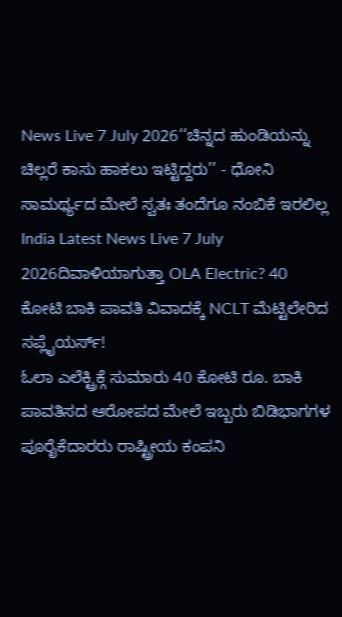News Live 7 July 2026‘‘ಚಿನ್ನದ ಹುಂಡಿಯನ್ನು ಚಿಲ್ಲರೆ ಕಾಸು ಹಾಕಲು ಇಟ್ಟಿದ್ದರು’’ - ಧೋನಿ ಸಾಮರ್ಥ್ಯದ ಮೇಲೆ ಸ್ವತಃ ತಂದೆಗೂ ನಂಬಿಕೆ ಇರಲಿಲ್ಲ
India Latest News Live 7 July 2026ದಿವಾಳಿಯಾಗುತ್ತಾ OLA Electric? 40 ಕೋಟಿ ಬಾಕಿ ಪಾವತಿ ವಿವಾದಕ್ಕೆ NCLT ಮೆಟ್ಟಿಲೇರಿದ ಸಪ್ಲೈಯರ್ಸ್!
ಓಲಾ ಎಲೆಕ್ಟ್ರಿಕ್ಗೆ ಸುಮಾರು 40 ಕೋಟಿ ರೂ. ಬಾಕಿ ಪಾವತಿಸದ ಆರೋಪದ ಮೇಲೆ ಇಬ್ಬರು ಬಿಡಿಭಾಗಗಳ ಪೂರೈಕೆದಾರರು ರಾಷ್ಟ್ರೀಯ ಕಂಪನಿ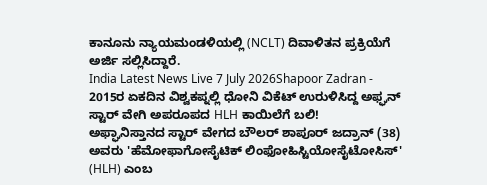ಕಾನೂನು ನ್ಯಾಯಮಂಡಳಿಯಲ್ಲಿ (NCLT) ದಿವಾಳಿತನ ಪ್ರಕ್ರಿಯೆಗೆ ಅರ್ಜಿ ಸಲ್ಲಿಸಿದ್ದಾರೆ.
India Latest News Live 7 July 2026Shapoor Zadran - 2015ರ ಏಕದಿನ ವಿಶ್ವಕಪ್ನಲ್ಲಿ ಧೋನಿ ವಿಕೆಟ್ ಉರುಳಿಸಿದ್ದ ಅಫ್ಘನ್ ಸ್ಟಾರ್ ವೇಗಿ ಅಪರೂಪದ HLH ಕಾಯಿಲೆಗೆ ಬಲಿ!
ಅಫ್ಘಾನಿಸ್ತಾನದ ಸ್ಟಾರ್ ವೇಗದ ಬೌಲರ್ ಶಾಪೂರ್ ಜದ್ರಾನ್ (38) ಅವರು 'ಹೆಮೋಫಾಗೋಸೈಟಿಕ್ ಲಿಂಫೋಹಿಸ್ಟಿಯೋಸೈಟೋಸಿಸ್' (HLH) ಎಂಬ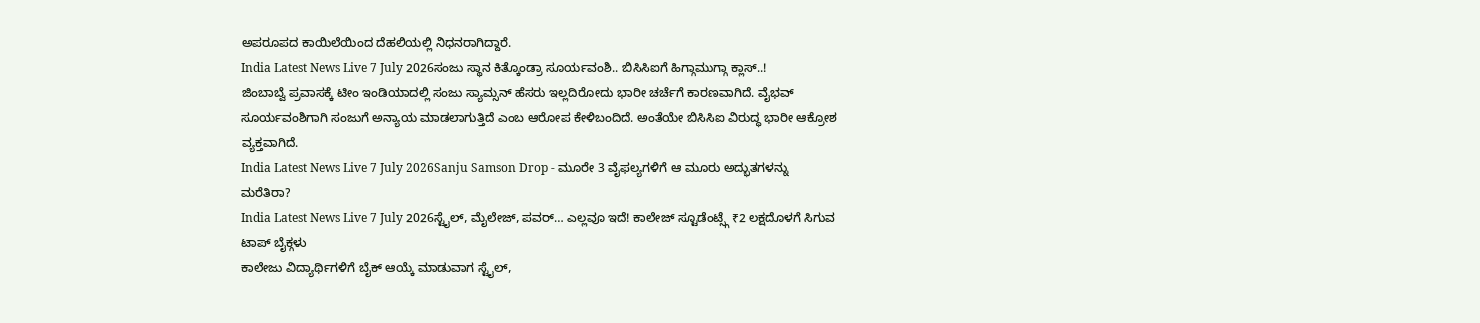ಅಪರೂಪದ ಕಾಯಿಲೆಯಿಂದ ದೆಹಲಿಯಲ್ಲಿ ನಿಧನರಾಗಿದ್ದಾರೆ.
India Latest News Live 7 July 2026ಸಂಜು ಸ್ಥಾನ ಕಿತ್ಕೊಂಡ್ರಾ ಸೂರ್ಯವಂಶಿ.. ಬಿಸಿಸಿಐಗೆ ಹಿಗ್ಗಾಮುಗ್ಗಾ ಕ್ಲಾಸ್..!
ಜಿಂಬಾಬ್ವೆ ಪ್ರವಾಸಕ್ಕೆ ಟೀಂ ಇಂಡಿಯಾದಲ್ಲಿ ಸಂಜು ಸ್ಯಾಮ್ಸನ್ ಹೆಸರು ಇಲ್ಲದಿರೋದು ಭಾರೀ ಚರ್ಚೆಗೆ ಕಾರಣವಾಗಿದೆ. ವೈಭವ್ ಸೂರ್ಯವಂಶಿಗಾಗಿ ಸಂಜುಗೆ ಅನ್ಯಾಯ ಮಾಡಲಾಗುತ್ತಿದೆ ಎಂಬ ಆರೋಪ ಕೇಳಿಬಂದಿದೆ. ಅಂತೆಯೇ ಬಿಸಿಸಿಐ ವಿರುದ್ಧ ಭಾರೀ ಆಕ್ರೋಶ ವ್ಯಕ್ತವಾಗಿದೆ.
India Latest News Live 7 July 2026Sanju Samson Drop - ಮೂರೇ 3 ವೈಫಲ್ಯಗಳಿಗೆ ಆ ಮೂರು ಅದ್ಭುತಗಳನ್ನು ಮರೆತಿರಾ?
India Latest News Live 7 July 2026ಸ್ಟೈಲ್, ಮೈಲೇಜ್, ಪವರ್… ಎಲ್ಲವೂ ಇದೆ! ಕಾಲೇಜ್ ಸ್ಟೂಡೆಂಟ್ಸ್ಗೆ ₹2 ಲಕ್ಷದೊಳಗೆ ಸಿಗುವ ಟಾಪ್ ಬೈಕ್ಗಳು
ಕಾಲೇಜು ವಿದ್ಯಾರ್ಥಿಗಳಿಗೆ ಬೈಕ್ ಆಯ್ಕೆ ಮಾಡುವಾಗ ಸ್ಟೈಲ್,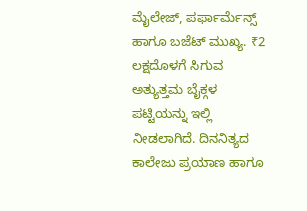ಮೈಲೇಜ್, ಪರ್ಫಾರ್ಮೆನ್ಸ್ ಹಾಗೂ ಬಜೆಟ್ ಮುಖ್ಯ. ₹2 ಲಕ್ಷದೊಳಗೆ ಸಿಗುವ ಅತ್ಯುತ್ತಮ ಬೈಕ್ಗಳ ಪಟ್ಟಿಯನ್ನು ಇಲ್ಲಿ ನೀಡಲಾಗಿದೆ. ದಿನನಿತ್ಯದ ಕಾಲೇಜು ಪ್ರಯಾಣ ಹಾಗೂ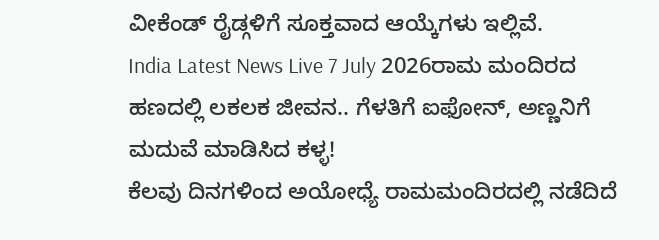ವೀಕೆಂಡ್ ರೈಡ್ಗಳಿಗೆ ಸೂಕ್ತವಾದ ಆಯ್ಕೆಗಳು ಇಲ್ಲಿವೆ.
India Latest News Live 7 July 2026ರಾಮ ಮಂದಿರದ ಹಣದಲ್ಲಿ ಲಕಲಕ ಜೀವನ.. ಗೆಳತಿಗೆ ಐಫೋನ್, ಅಣ್ಣನಿಗೆ ಮದುವೆ ಮಾಡಿಸಿದ ಕಳ್ಳ!
ಕೆಲವು ದಿನಗಳಿಂದ ಅಯೋಧ್ಯೆ ರಾಮಮಂದಿರದಲ್ಲಿ ನಡೆದಿದೆ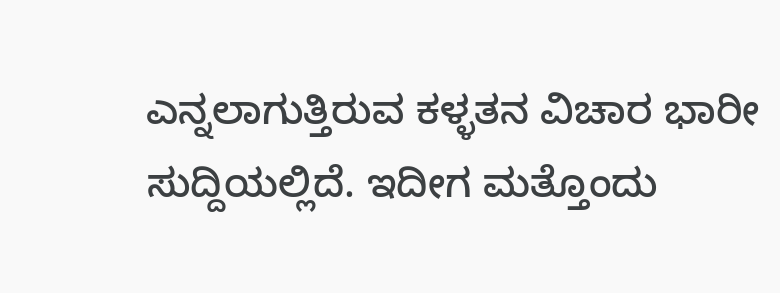ಎನ್ನಲಾಗುತ್ತಿರುವ ಕಳ್ಳತನ ವಿಚಾರ ಭಾರೀ ಸುದ್ದಿಯಲ್ಲಿದೆ. ಇದೀಗ ಮತ್ತೊಂದು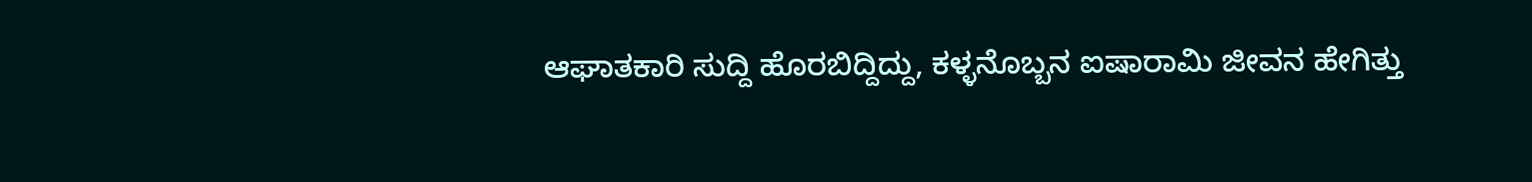ಆಘಾತಕಾರಿ ಸುದ್ದಿ ಹೊರಬಿದ್ದಿದ್ದು, ಕಳ್ಳನೊಬ್ಬನ ಐಷಾರಾಮಿ ಜೀವನ ಹೇಗಿತ್ತು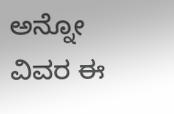ಅನ್ನೋ ವಿವರ ಈ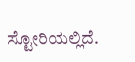ಸ್ಟೋರಿಯಲ್ಲಿದೆ.